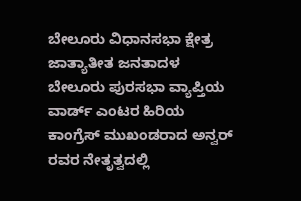ಬೇಲೂರು ವಿಧಾನಸಭಾ ಕ್ಷೇತ್ರ ಜಾತ್ಯಾತೀತ ಜನತಾದಳ ಬೇಲೂರು ಪುರಸಭಾ ವ್ಯಾಪ್ತಿಯ ವಾರ್ಡ್ ಎಂಟರ ಹಿರಿಯ ಕಾಂಗ್ರೆಸ್ ಮುಖಂಡರಾದ ಅನ್ವರ್ ರವರ ನೇತೃತ್ವದಲ್ಲಿ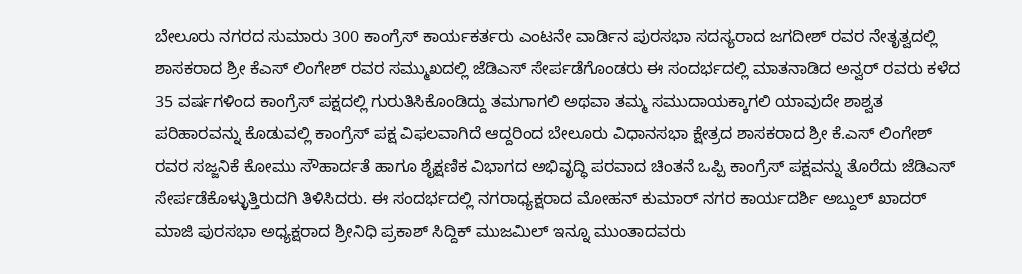ಬೇಲೂರು ನಗರದ ಸುಮಾರು 300 ಕಾಂಗ್ರೆಸ್ ಕಾರ್ಯಕರ್ತರು ಎಂಟನೇ ವಾರ್ಡಿನ ಪುರಸಭಾ ಸದಸ್ಯರಾದ ಜಗದೀಶ್ ರವರ ನೇತೃತ್ವದಲ್ಲಿ ಶಾಸಕರಾದ ಶ್ರೀ ಕೆಎಸ್ ಲಿಂಗೇಶ್ ರವರ ಸಮ್ಮುಖದಲ್ಲಿ ಜೆಡಿಎಸ್ ಸೇರ್ಪಡೆಗೊಂಡರು ಈ ಸಂದರ್ಭದಲ್ಲಿ ಮಾತನಾಡಿದ ಅನ್ವರ್ ರವರು ಕಳೆದ 35 ವರ್ಷಗಳಿಂದ ಕಾಂಗ್ರೆಸ್ ಪಕ್ಷದಲ್ಲಿ ಗುರುತಿಸಿಕೊಂಡಿದ್ದು ತಮಗಾಗಲಿ ಅಥವಾ ತಮ್ಮ ಸಮುದಾಯಕ್ಕಾಗಲಿ ಯಾವುದೇ ಶಾಶ್ವತ ಪರಿಹಾರವನ್ನು ಕೊಡುವಲ್ಲಿ ಕಾಂಗ್ರೆಸ್ ಪಕ್ಷ ವಿಫಲವಾಗಿದೆ ಆದ್ದರಿಂದ ಬೇಲೂರು ವಿಧಾನಸಭಾ ಕ್ಷೇತ್ರದ ಶಾಸಕರಾದ ಶ್ರೀ ಕೆ.ಎಸ್ ಲಿಂಗೇಶ್ ರವರ ಸಜ್ಜನಿಕೆ ಕೋಮು ಸೌಹಾರ್ದತೆ ಹಾಗೂ ಶೈಕ್ಷಣಿಕ ವಿಭಾಗದ ಅಭಿವೃದ್ಧಿ ಪರವಾದ ಚಿಂತನೆ ಒಪ್ಪಿ ಕಾಂಗ್ರೆಸ್ ಪಕ್ಷವನ್ನು ತೊರೆದು ಜೆಡಿಎಸ್ ಸೇರ್ಪಡೆಕೊಳ್ಳುತ್ತಿರುದಗಿ ತಿಳಿಸಿದರು. ಈ ಸಂದರ್ಭದಲ್ಲಿ ನಗರಾಧ್ಯಕ್ಷರಾದ ಮೋಹನ್ ಕುಮಾರ್ ನಗರ ಕಾರ್ಯದರ್ಶಿ ಅಬ್ದುಲ್ ಖಾದರ್ ಮಾಜಿ ಪುರಸಭಾ ಅಧ್ಯಕ್ಷರಾದ ಶ್ರೀನಿಧಿ ಪ್ರಕಾಶ್ ಸಿದ್ದಿಕ್ ಮುಜಮಿಲ್ ಇನ್ನೂ ಮುಂತಾದವರು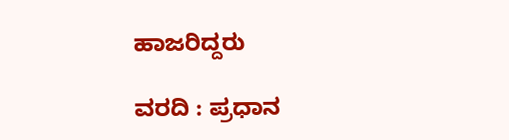ಹಾಜರಿದ್ದರು

ವರದಿ : ಪ್ರಧಾನ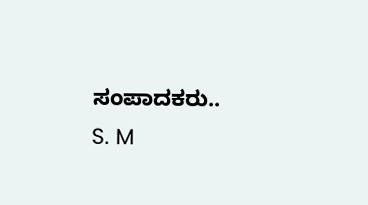ಸಂಪಾದಕರು.. S. M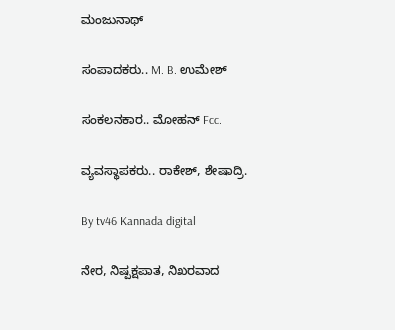ಮಂಜುನಾಥ್

ಸಂಪಾದಕರು.. M. B. ಉಮೇಶ್

ಸಂಕಲನಕಾರ.. ಮೋಹನ್ Fcc.

ವ್ಯವಸ್ಥಾಪಕರು.. ರಾಕೇಶ್, ಶೇಷಾದ್ರಿ.

By tv46 Kannada digital

ನೇರ, ನಿಷ್ಪಕ್ಷಪಾತ, ನಿಖರವಾದ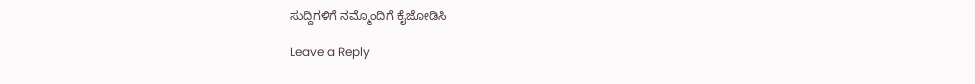ಸುದ್ದಿಗಳಿಗೆ ನಮ್ಮೊಂದಿಗೆ ಕೈಜೋಡಿಸಿ

Leave a Reply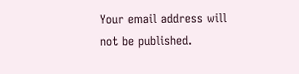Your email address will not be published.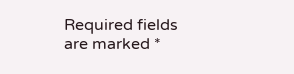Required fields are marked *